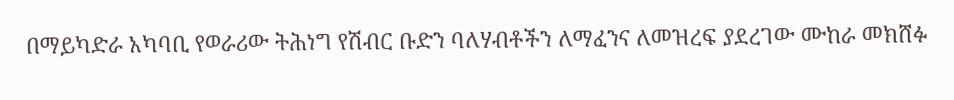በማይካድራ አካባቢ የወራሪው ትሕነግ የሽብር ቡድን ባለሃብቶችን ለማፈንና ለመዝረፍ ያደረገው ሙከራ መክሸፉ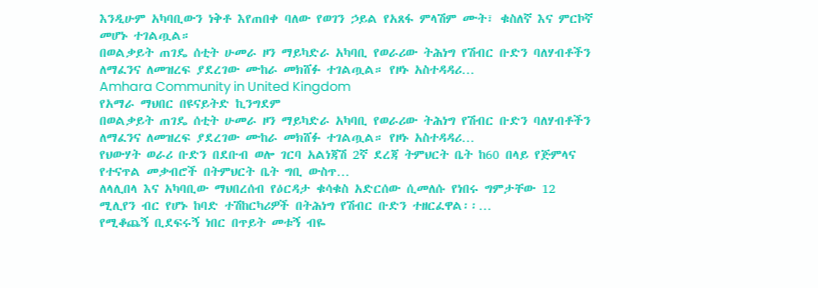እንዲሁም አካባቢውን ነቅቶ እየጠበቀ ባለው የወገን ኃይል የአጸፋ ምላሽም ሙት፣ ቁስለኛ እና ምርኮኛ መሆኑ ተገልጧል።
በወልቃይት ጠገዴ ሰቲት ሁመራ ዞን ማይካድራ አካባቢ የወራሪው ትሕነግ የሽብር ቡድን ባለሃብቶችን ለማፈንና ለመዝረፍ ያደረገው ሙከራ መክሸፉ ተገልጧል። የዞኑ አስተዳዳሪ…
Amhara Community in United Kingdom
የአማራ ማህበር በዩናይትድ ኪንግደም
በወልቃይት ጠገዴ ሰቲት ሁመራ ዞን ማይካድራ አካባቢ የወራሪው ትሕነግ የሽብር ቡድን ባለሃብቶችን ለማፈንና ለመዝረፍ ያደረገው ሙከራ መክሸፉ ተገልጧል። የዞኑ አስተዳዳሪ…
የህውሃት ወራሪ ቡድን በደቡብ ወሎ ገርባ አልነጃሽ 2ኛ ደረጃ ትምህርት ቤት ከ60 በላይ የጅምላና የተናጥል መቃብሮች በትምህርት ቤት ግቢ ውስጥ…
ለላሊበላ እና አካባቢው ማህበረሰብ የዕርዳታ ቁሳቁስ አድርሰው ሲመለሱ የነበሩ ግምታቸው 12 ሚሊየን ብር የሆኑ ከባድ ተሽከርካሪዎች በትሕነግ የሽብር ቡድን ተዘርፈዋል፡፡…
የሚቆጨኝ ቢደፍሩኝ ነበር በጥይት መቱኝ ብዬ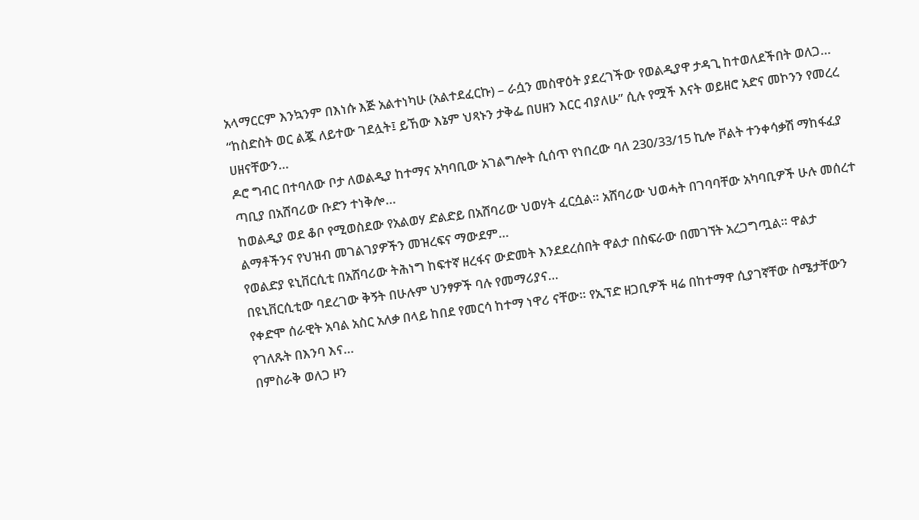አላማርርም እንኳንም በእነሱ እጅ አልተነካሁ (አልተደፈርኩ) – ራሷን መስዋዕት ያደረገችው የወልዲያዋ ታዳጊ ከተወለደችበት ወለጋ…
“ከስድስት ወር ልጇ ለይተው ገደሏት፤ ይኸው እኔም ህጻኑን ታቅፌ በሀዘን እርር ብያለሁ” ሲሉ የሟች እናት ወይዘሮ አድና መኮንን የመረረ ሀዘናቸውን…
ዶሮ ግብር በተባለው ቦታ ለወልዲያ ከተማና አካባቢው አገልግሎት ሲሰጥ የነበረው ባለ 230/33/15 ኪሎ ቮልት ተንቀሳቃሽ ማከፋፈያ ጣቢያ በአሸባሪው ቡድን ተነቅሎ…
ከወልዲያ ወደ ቆቦ የሚወስደው የአልወሃ ድልድይ በአሸባሪው ህወሃት ፈርሷል። አሸባሪው ህወሓት በገባባቸው አካባቢዎች ሁሉ መሰረተ ልማቶችንና የህዝብ መገልገያዎችን መዝረፍና ማውደም…
የወልድያ ዩኒቨርሲቲ በአሸባሪው ትሕነግ ከፍተኛ ዘረፋና ውድመት እንደደረሰበት ዋልታ በስፍራው በመገኘት አረጋግጧል። ዋልታ በዩኒቨርሲቲው ባደረገው ቅኝት በሁሉም ህንፃዎች ባሉ የመማሪያና…
የቀድሞ ሰራዊት አባል አስር አለቃ በላይ ከበደ የመርሳ ከተማ ነዋሪ ናቸው። የኢፕድ ዘጋቢዎች ዛሬ በከተማዋ ሲያገኛቸው ስሜታቸውን የገለጹት በእንባ እና…
በምስራቅ ወለጋ ዞን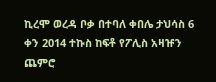ኪረሞ ወረዳ ቦቃ በተባለ ቀበሌ ታህሳስ 6 ቀን 2014 ተኩስ ከፍቶ የፖሊስ አዛዡን ጨምሮ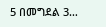5 በመግደል 3…